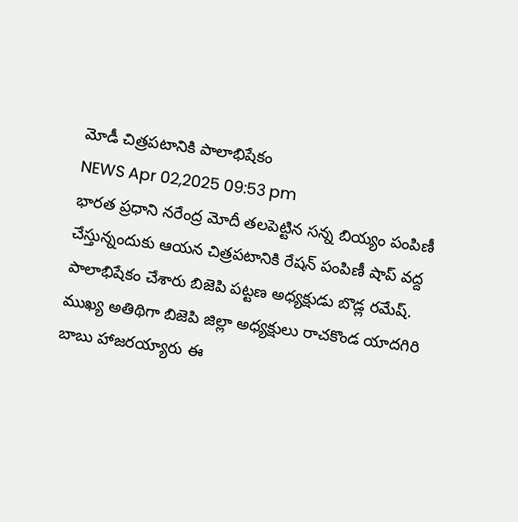మోడీ చిత్రపటానికి పాలాభిషేకం
NEWS Apr 02,2025 09:53 pm
భారత ప్రధాని నరేంద్ర మోదీ తలపెట్టిన సన్న బియ్యం పంపిణీ చేస్తున్నందుకు ఆయన చిత్రపటానికి రేషన్ పంపిణీ షాప్ వద్ద పాలాభిషేకం చేశారు బిజెపి పట్టణ అధ్యక్షుడు బొడ్ల రమేష్. ముఖ్య అతిథిగా బిజెపి జిల్లా అధ్యక్షులు రాచకొండ యాదగిరి బాబు హాజరయ్యారు ఈ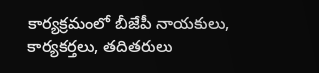కార్యక్రమంలో బీజేపీ నాయకులు, కార్యకర్తలు, తదితరులు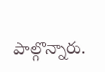పాల్గొన్నారు.